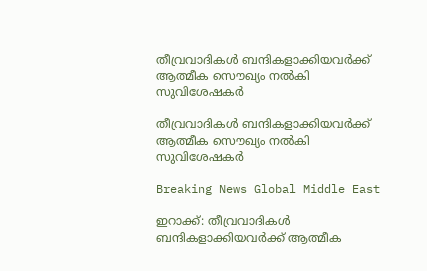തീവ്രവാദികള്‍ ബന്ദികളാക്കിയവര്‍ക്ക് ആത്മീക സൌഖ്യം നല്‍കി സുവിശേഷകര്‍

തീവ്രവാദികള്‍ ബന്ദികളാക്കിയവര്‍ക്ക് ആത്മീക സൌഖ്യം നല്‍കി സുവിശേഷകര്‍

Breaking News Global Middle East

ഇറാക്ക്: തീവ്രവാദികള്‍ ബന്ദികളാക്കിയവര്‍ക്ക് ആത്മീക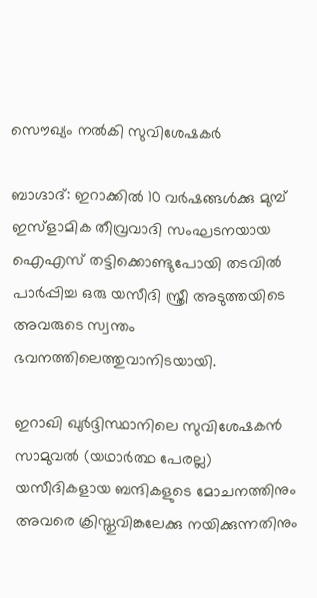സൌഖ്യം നല്‍കി സുവിശേഷകര്‍

ബാഗ്ദാദ്: ഇറാക്കില്‍ 10 വര്‍ഷങ്ങള്‍ക്കു മുമ്പ് ഇസ്ളാമിക തീവ്രവാദി സംഘടനയായ ഐഎസ് തട്ടിക്കൊണ്ടുപോയി തടവില്‍ പാര്‍പ്പിച്ച ഒരു യസീദി സ്ത്രീ അടുത്തയിടെ അവരുടെ സ്വന്തം ഭവനത്തിലെത്തുവാനിടയായി.

ഇറാഖി ഖുര്‍ദ്ദിസ്ഥാനിലെ സുവിശേഷകന്‍ സാമുവല്‍ (യഥാര്‍ത്ഥ പേരല്ല) യസീദികളായ ബന്ദികളുടെ മോചനത്തിനും അവരെ ക്രിസ്തുവിങ്കലേക്കു നയിക്കുന്നതിനും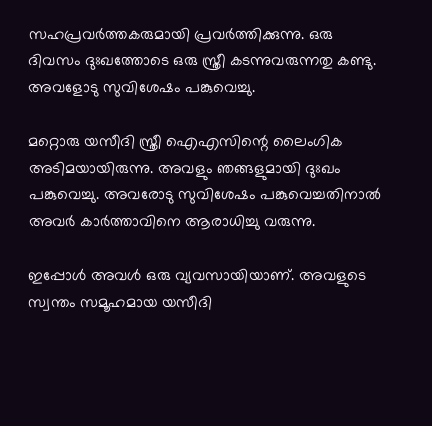സഹപ്രവര്‍ത്തകരുമായി പ്രവര്‍ത്തിക്കുന്നു. ഒരു ദിവസം ദുഃഖത്തോടെ ഒരു സ്ത്രീ കടന്നുവരുന്നതു കണ്ടു. അവളോടു സുവിശേഷം പങ്കുവെച്ചു.

മറ്റൊരു യസീദി സ്ത്രീ ഐഎസിന്റെ ലൈംഗിക അടിമയായിരുന്നു. അവളും ഞങ്ങളുമായി ദുഃഖം പങ്കുവെച്ചു. അവരോടു സുവിശേഷം പങ്കുവെച്ചതിനാല്‍ അവര്‍ കാര്‍ത്താവിനെ ആരാധിച്ചു വരുന്നു.

ഇപ്പോള്‍ അവള്‍ ഒരു വ്യവസായിയാണ്. അവളുടെ സ്വന്തം സമൂഹമായ യസീദി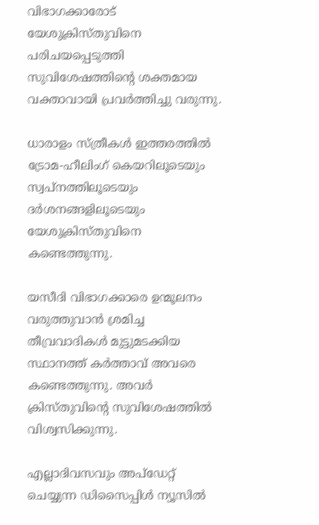വിഭാഗക്കാരോട് യേശുക്രിസ്തുവിനെ പരിചയപ്പെടുത്തി സുവിശേഷത്തിന്റെ ശക്തമായ വക്താവായി പ്രവര്‍ത്തിച്ചു വരുന്നു.

ധാരാളം സ്ത്രീകള്‍ ഇത്തരത്തില്‍ ട്രോമ-ഹീലിംഗ് കെയറിലൂടെയും സ്വപ്നത്തിലൂടെയും ദര്‍ശനങ്ങളിലൂടെയും യേശുക്രിസ്തുവിനെ കണ്ടെത്തുന്നു.

യസീദി വിഭാഗക്കാരെ ഉന്മൂലനം വരുത്തുവാന്‍ ശ്രമിച്ച തീവ്രവാദികള്‍ മുട്ടുമടക്കിയ സ്ഥാനത്ത് കര്‍ത്താവ് അവരെ കണ്ടെത്തുന്നു. അവര്‍ ക്രിസ്തുവിന്റെ സുവിശേഷത്തില്‍ വിശ്വസിക്കുന്നു.

എല്ലാദിവസവും അപ്ഡേറ്റ് ചെയ്യുന്ന ഡിസൈപ്പിൾ ന്യൂസിൽ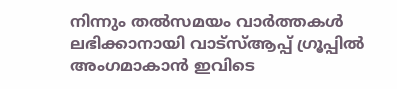നിന്നും തൽസമയം വാർത്തകൾ ലഭിക്കാനായി വാട്സ്ആപ്പ് ഗ്രൂപ്പിൽ അംഗമാകാൻ ഇവിടെ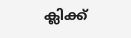ക്ലിക്ക്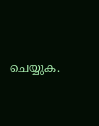ചെയ്യുക.